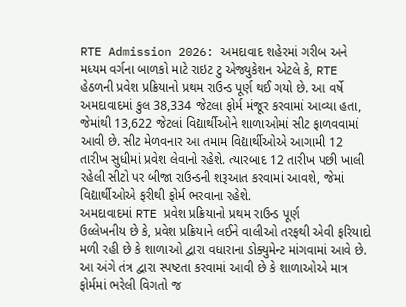RTE Admission 2026: અમદાવાદ શહેરમાં ગરીબ અને મધ્યમ વર્ગના બાળકો માટે રાઇટ ટુ એજ્યુકેશન એટલે કે, RTE હેઠળની પ્રવેશ પ્રક્રિયાનો પ્રથમ રાઉન્ડ પૂર્ણ થઈ ગયો છે. આ વર્ષે અમદાવાદમાં કુલ 38,334 જેટલા ફોર્મ મંજૂર કરવામાં આવ્યા હતા, જેમાંથી 13,622 જેટલાં વિદ્યાર્થીઓને શાળાઓમાં સીટ ફાળવવામાં આવી છે. સીટ મેળવનાર આ તમામ વિદ્યાર્થીઓએ આગામી 12 તારીખ સુધીમાં પ્રવેશ લેવાનો રહેશે. ત્યારબાદ 12 તારીખ પછી ખાલી રહેલી સીટો પર બીજા રાઉન્ડની શરૂઆત કરવામાં આવશે, જેમાં વિદ્યાર્થીઓએ ફરીથી ફોર્મ ભરવાના રહેશે.
અમદાવાદમાં RTE પ્રવેશ પ્રક્રિયાનો પ્રથમ રાઉન્ડ પૂર્ણ
ઉલ્લેખનીય છે કે, પ્રવેશ પ્રક્રિયાને લઈને વાલીઓ તરફથી એવી ફરિયાદો મળી રહી છે કે શાળાઓ દ્વારા વધારાના ડોક્યુમેન્ટ માંગવામાં આવે છે. આ અંગે તંત્ર દ્વારા સ્પષ્ટતા કરવામાં આવી છે કે શાળાઓએ માત્ર ફોર્મમાં ભરેલી વિગતો જ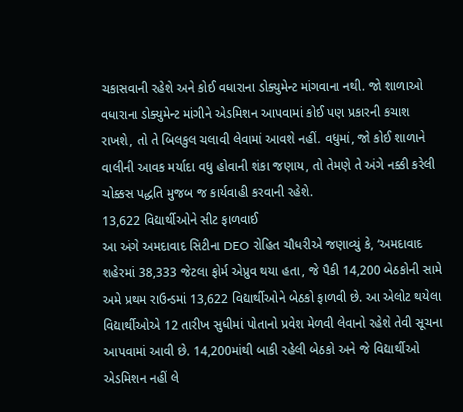ચકાસવાની રહેશે અને કોઈ વધારાના ડોક્યુમેન્ટ માંગવાના નથી. જો શાળાઓ વધારાના ડોક્યુમેન્ટ માંગીને એડમિશન આપવામાં કોઈ પણ પ્રકારની કચાશ રાખશે, તો તે બિલકુલ ચલાવી લેવામાં આવશે નહીં. વધુમાં, જો કોઈ શાળાને વાલીની આવક મર્યાદા વધુ હોવાની શંકા જણાય, તો તેમણે તે અંગે નક્કી કરેલી ચોક્કસ પદ્ધતિ મુજબ જ કાર્યવાહી કરવાની રહેશે.
13,622 વિદ્યાર્થીઓને સીટ ફાળવાઈ
આ અંગે અમદાવાદ સિટીના DEO રોહિત ચૌધરીએ જણાવ્યું કે, ‘અમદાવાદ શહેરમાં 38,333 જેટલા ફોર્મ એપ્રુવ થયા હતા, જે પૈકી 14,200 બેઠકોની સામે અમે પ્રથમ રાઉન્ડમાં 13,622 વિદ્યાર્થીઓને બેઠકો ફાળવી છે. આ એલોટ થયેલા વિદ્યાર્થીઓએ 12 તારીખ સુધીમાં પોતાનો પ્રવેશ મેળવી લેવાનો રહેશે તેવી સૂચના આપવામાં આવી છે. 14,200માંથી બાકી રહેલી બેઠકો અને જે વિદ્યાર્થીઓ એડમિશન નહીં લે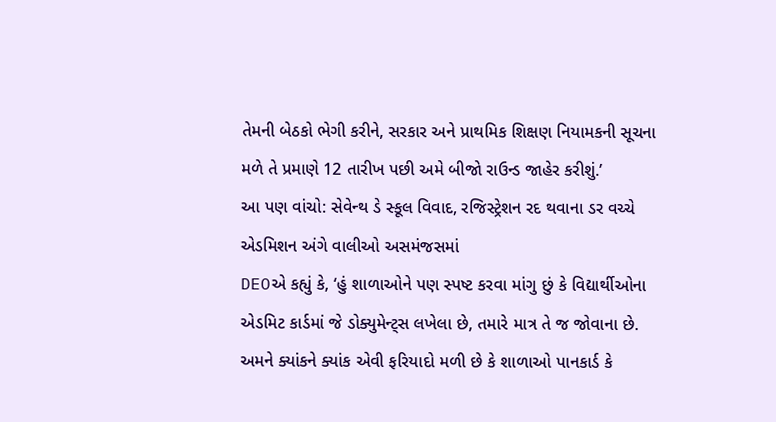તેમની બેઠકો ભેગી કરીને, સરકાર અને પ્રાથમિક શિક્ષણ નિયામકની સૂચના મળે તે પ્રમાણે 12 તારીખ પછી અમે બીજો રાઉન્ડ જાહેર કરીશું.’
આ પણ વાંચો: સેવેન્થ ડે સ્કૂલ વિવાદ, રજિસ્ટ્રેશન રદ થવાના ડર વચ્ચે એડમિશન અંગે વાલીઓ અસમંજસમાં
DEOએ કહ્યું કે, ‘હું શાળાઓને પણ સ્પષ્ટ કરવા માંગુ છું કે વિદ્યાર્થીઓના એડમિટ કાર્ડમાં જે ડોક્યુમેન્ટ્સ લખેલા છે, તમારે માત્ર તે જ જોવાના છે. અમને ક્યાંકને ક્યાંક એવી ફરિયાદો મળી છે કે શાળાઓ પાનકાર્ડ કે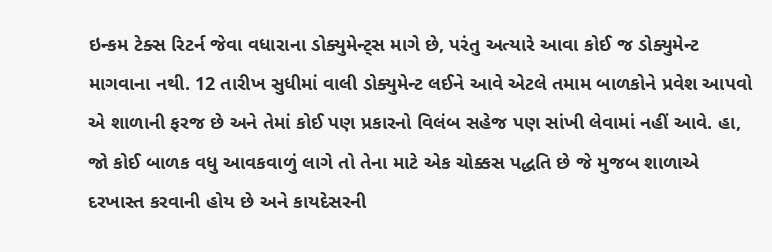ઇન્કમ ટેક્સ રિટર્ન જેવા વધારાના ડોક્યુમેન્ટ્સ માગે છે, પરંતુ અત્યારે આવા કોઈ જ ડોક્યુમેન્ટ માગવાના નથી. 12 તારીખ સુધીમાં વાલી ડોક્યુમેન્ટ લઈને આવે એટલે તમામ બાળકોને પ્રવેશ આપવો એ શાળાની ફરજ છે અને તેમાં કોઈ પણ પ્રકારનો વિલંબ સહેજ પણ સાંખી લેવામાં નહીં આવે. હા, જો કોઈ બાળક વધુ આવકવાળું લાગે તો તેના માટે એક ચોક્કસ પદ્ધતિ છે જે મુજબ શાળાએ દરખાસ્ત કરવાની હોય છે અને કાયદેસરની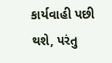કાર્યવાહી પછી થશે, પરંતુ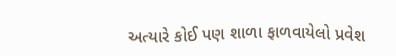અત્યારે કોઈ પણ શાળા ફાળવાયેલો પ્રવેશ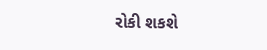રોકી શકશે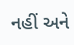નહીં અને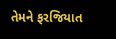તેમને ફરજિયાત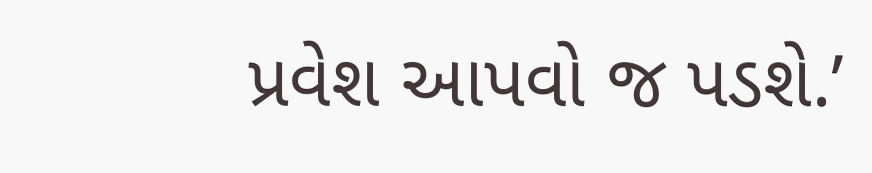પ્રવેશ આપવો જ પડશે.’